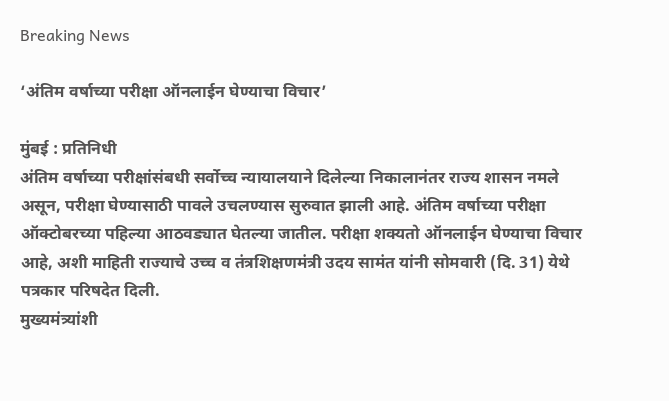Breaking News

‘अंतिम वर्षाच्या परीक्षा ऑनलाईन घेण्याचा विचार’

मुंबई : प्रतिनिधी
अंतिम वर्षाच्या परीक्षांसंबधी सर्वोच्च न्यायालयाने दिलेल्या निकालानंतर राज्य शासन नमले असून, परीक्षा घेण्यासाठी पावले उचलण्यास सुरुवात झाली आहे. अंतिम वर्षाच्या परीक्षा ऑक्टोबरच्या पहिल्या आठवड्यात घेतल्या जातील. परीक्षा शक्यतो ऑनलाईन घेण्याचा विचार आहे, अशी माहिती राज्याचे उच्च व तंत्रशिक्षणमंत्री उदय सामंत यांनी सोमवारी (दि. 31) येथे पत्रकार परिषदेत दिली.
मुख्यमंत्र्यांशी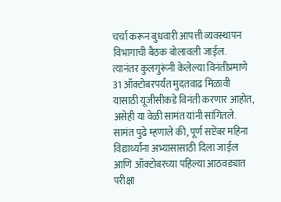चर्चा करून बुधवारी आपत्ती व्यवस्थापन विभागाची बैठक बोलावली जाईल. त्यानंतर कुलगुरूंनी केलेल्या विनंतीप्रमाणे 31 ऑक्टोबरपर्यंत मुदतवाढ मिळावी यासाठी यूजीसीकडे विनंती करणार आहोत, असेही या वेळी सामंत यांनी सांगितले.
सामंत पुढे म्हणाले की, पूर्ण सप्टेंबर महिना विद्यार्थ्यांना अभ्यासासाठी दिला जाईल आणि ऑक्टोबरच्या पहिल्या आठवड्यात परीक्षा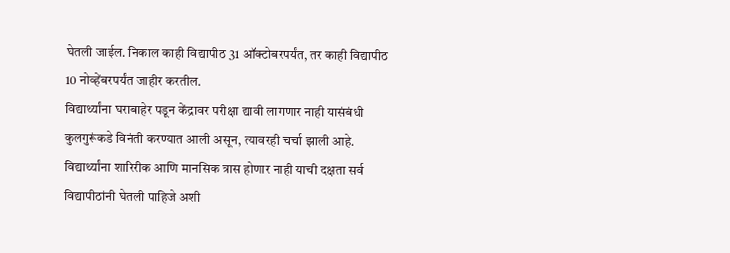घेतली जाईल. निकाल काही विद्यापीठ 31 ऑक्टोबरपर्यंत, तर काही विद्यापीठ 10 नोव्हेंबरपर्यंत जाहीर करतील.
विद्यार्थ्यांना घराबाहेर पडून केंद्रावर परीक्षा द्यावी लागणार नाही यासंबंधी कुलगुरूंकडे विनंती करण्यात आली असून, त्यावरही चर्चा झाली आहे. विद्यार्थ्यांना शारिरीक आणि मानसिक त्रास होणार नाही याची दक्षता सर्व विद्यापीठांनी घेतली पाहिजे अशी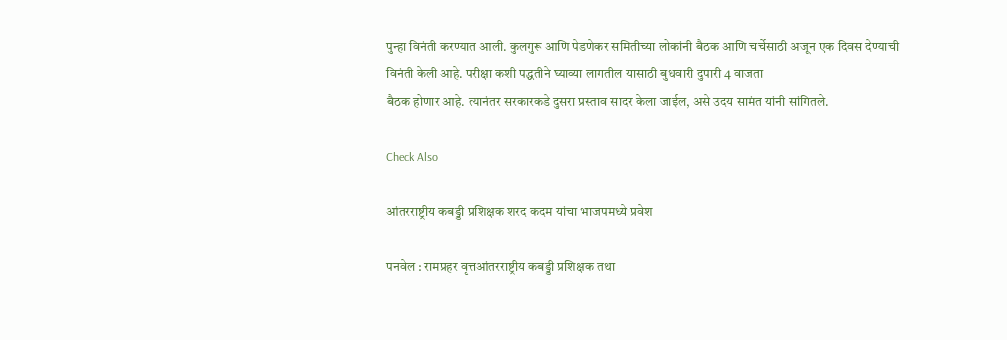पुन्हा विनंती करण्यात आली. कुलगुरू आणि पेडणेकर समितीच्या लोकांनी बैठक आणि चर्चेसाठी अजून एक दिवस देण्याची विनंती केली आहे. परीक्षा कशी पद्धतीने घ्याव्या लागतील यासाठी बुधवारी दुपारी 4 वाजता
बैठक होणार आहे. त्यानंतर सरकारकडे दुसरा प्रस्ताव सादर केला जाईल, असे उदय सामंत यांनी सांगितले.

Check Also

आंतरराष्ट्रीय कबड्डी प्रशिक्षक शरद कदम यांचा भाजपमध्ये प्रवेश

पनवेल : रामप्रहर वृत्तआंतरराष्ट्रीय कबड्डी प्रशिक्षक तथा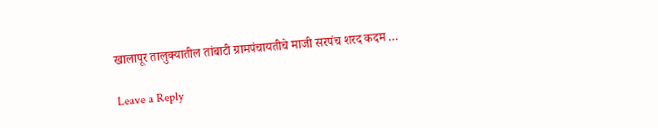खालापूर तालुक्यातील तांबाटी ग्रामपंचायतीचे माजी सरपंच शरद कदम …

Leave a Reply